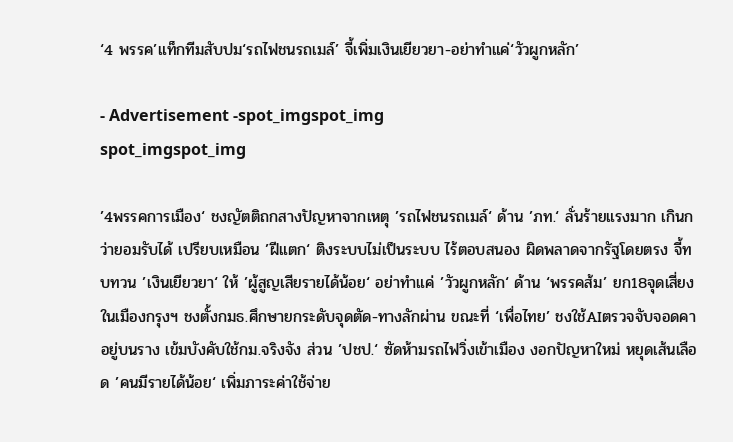‘4 พรรค’แท็กทีมสับปม‘รถไฟชนรถเมล์’ จี้เพิ่มเงินเยียวยา-อย่าทำแค่‘วัวผูกหลัก’

- Advertisement -spot_imgspot_img
spot_imgspot_img

’4พรรคการเมือง‘ ชงญัตติถกสางปัญหาจากเหตุ ’รถไฟชนรถเมล์‘ ด้าน ’ภท.‘ ลั่นร้ายแรงมาก เกินกว่ายอมรับได้ เปรียบเหมือน ’ฝีแตก‘ ติงระบบไม่เป็นระบบ ไร้ตอบสนอง ผิดพลาดจากรัฐโดยตรง จี้ทบทวน ’เงินเยียวยา‘ ให้ ’ผู้สูญเสียรายได้น้อย‘ อย่าทำแค่ ’วัวผูกหลัก‘ ด้าน ‘พรรคส้ม’ ยก18จุดเสี่ยงในเมืองกรุงฯ ชงตั้งกมธ.ศึกษายกระดับจุดตัด-ทางลักผ่าน ขณะที่ ‘เพื่อไทย’ ชงใช้AIตรวจจับจอดคาอยู่บนราง เข้มบังคับใช้กม.จริงจัง ส่วน ’ปชป.‘ ซัดห้ามรถไฟวิ่งเข้าเมือง งอกปัญหาใหม่ หยุดเส้นเลือด ’คนมีรายได้น้อย‘ เพิ่มภาระค่าใช้จ่าย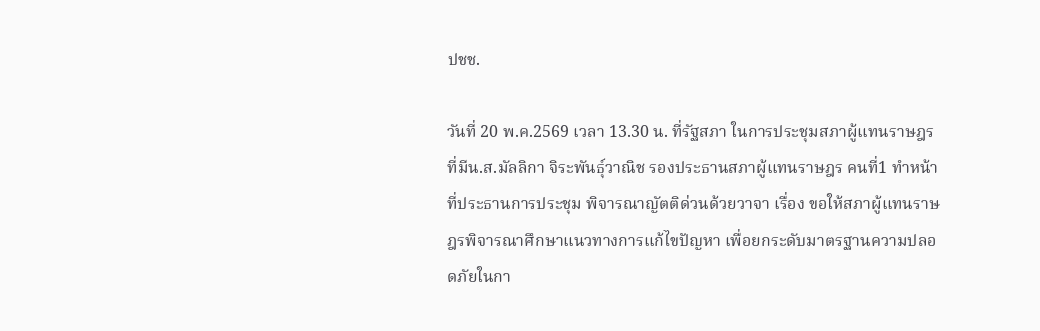ปชช.

วันที่ 20 พ.ค.2569 เวลา 13.30 น. ที่รัฐสภา ในการประชุมสภาผู้แทนราษฎร ที่มีน.ส.มัลลิกา จิระพันธุ์วาณิช รองประธานสภาผู้แทนราษฎร คนที่1 ทำหน้าที่ประธานการประชุม พิจารณาญัตติด่วนด้วยวาจา เรื่อง ขอให้สภาผู้แทนราษฎรพิจารณาศึกษาแนวทางการแก้ไขปัญหา เพื่อยกระดับมาตรฐานความปลอดภัยในกา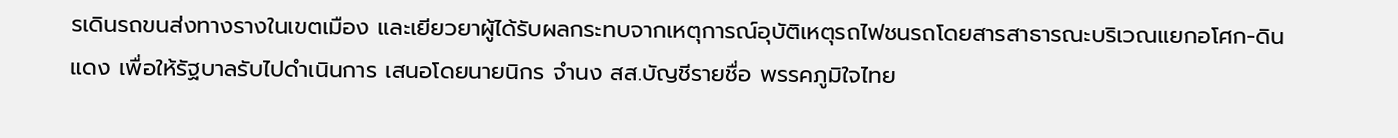รเดินรถขนส่งทางรางในเขตเมือง และเยียวยาผู้ได้รับผลกระทบจากเหตุการณ์อุบัติเหตุรถไฟชนรถโดยสารสาธารณะบริเวณแยกอโศก-ดินแดง เพื่อให้รัฐบาลรับไปดำเนินการ เสนอโดยนายนิกร จำนง สส.บัญชีรายชื่อ พรรคภูมิใจไทย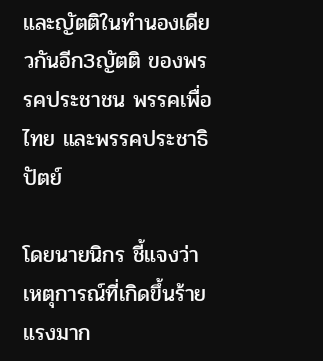และญัตติในทำนองเดียวกันอีก3ญัตติ ของพรรคประชาชน พรรคเพื่อไทย และพรรคประชาธิปัตย์

โดยนายนิกร ชี้แจงว่า เหตุการณ์ที่เกิดขึ้นร้ายแรงมาก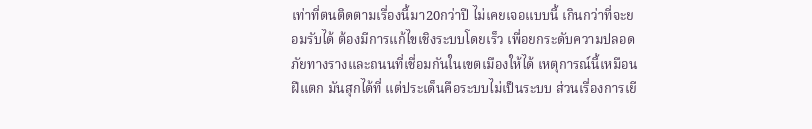เท่าที่ตนติดตามเรื่องนี้มา20กว่าปี ไม่เคยเจอแบบนี้ เกินกว่าที่จะยอมรับได้ ต้องมีการแก้ไขเชิงระบบโดยเร็ว เพื่อยกระดับความปลอดภัยทางรางและถนนที่เชื่อมกันในเขตเมืองให้ได้ เหตุการณ์นี้เหมือนฝีแตก มันสุกได้ที่ แต่ประเด็นคือระบบไม่เป็นระบบ ส่วนเรื่องการเยี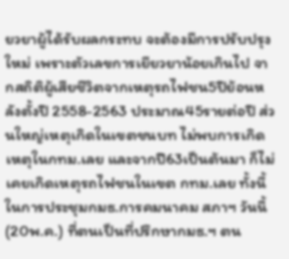ยวยาผู้ได้รับผลกระทบ จะต้องมีการปรับปรุงใหม่ เพราะตัวเลขการเยียวยาน้อยเกินไป จากสถิติผู้เสียชีวิตจากเหตุรถไฟชน5ปีย้อนหลังตั้งปี 2558-2563 ประมาณ45รายต่อปี ส่วนใหญ่เหตุเกิดในเขตชนบท ไม่พบการเกิดเหตุในกทม.เลย และจากปี63เป็นต้นมา ก็ไม่เคยเกิดเหตุรถไฟชนในเขต กทม.เลย ทั้งนี้ในการประชุมกมธ.การคมนาคม สภาฯ วันนี้(20พ.ค.) ที่ตนเป็นที่ปรึกษากมธ.ฯ ตน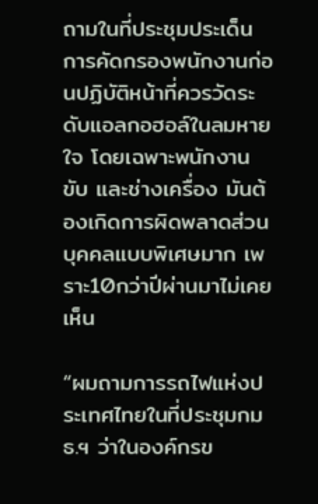ถามในที่ประชุมประเด็นการคัดกรองพนักงานก่อนปฏิบัติหน้าที่ควรวัดระดับแอลกอฮอล์ในลมหายใจ โดยเฉพาะพนักงานขับ และช่างเครื่อง มันต้องเกิดการผิดพลาดส่วนบุคคลแบบพิเศษมาก เพราะ10กว่าปีผ่านมาไม่เคยเห็น

“ผมถามการรถไฟแห่งประเทศไทยในที่ประชุมกมธ.ฯ ว่าในองค์กรข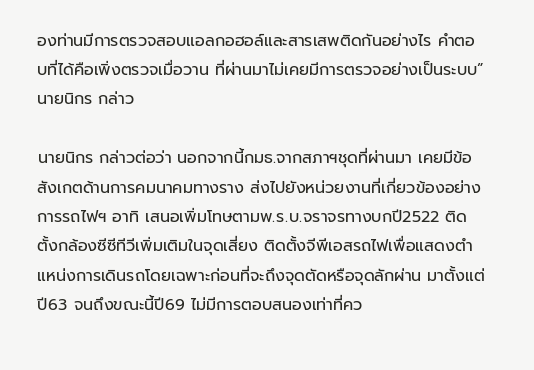องท่านมีการตรวจสอบแอลกอฮอล์และสารเสพติดกันอย่างไร คำตอบที่ได้คือเพิ่งตรวจเมื่อวาน ที่ผ่านมาไม่เคยมีการตรวจอย่างเป็นระบบ” นายนิกร กล่าว

นายนิกร กล่าวต่อว่า นอกจากนี้กมธ.จากสภาฯชุดที่ผ่านมา เคยมีข้อสังเกตด้านการคมนาคมทางราง ส่งไปยังหน่วยงานที่เกี่ยวข้องอย่าง การรถไฟฯ อาทิ เสนอเพิ่มโทษตามพ.ร.บ.จราจรทางบกปี2522 ติดตั้งกล้องซีซีทีวีเพิ่มเติมในจุดเสี่ยง ติดตั้งจีพีเอสรถไฟเพื่อแสดงตำแหน่งการเดินรถโดยเฉพาะก่อนที่จะถึงจุดตัดหรือจุดลักผ่าน มาตั้งแต่ปี63 จนถึงขณะนี้ปี69 ไม่มีการตอบสนองเท่าที่คว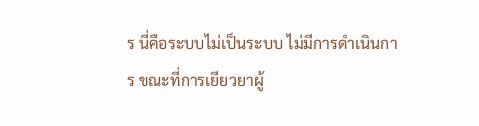ร นี่คือระบบไม่เป็นระบบ ไม่มีการดำเนินการ ขณะที่การเยียวยาผู้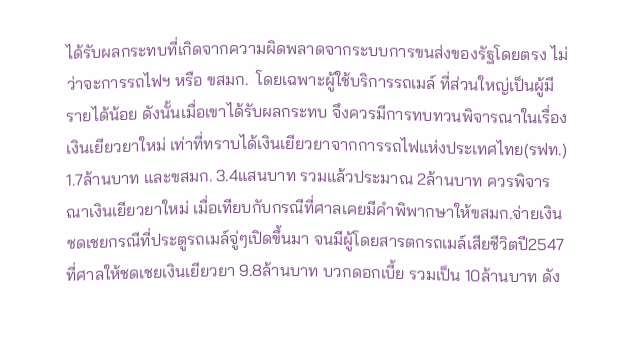ได้รับผลกระทบที่เกิดจากความผิดพลาดจากระบบการขนส่งของรัฐโดยตรง ไม่ว่าจะการรถไฟฯ หรือ ขสมก.  โดยเฉพาะผู้ใช้บริการรถเมล์ ที่ส่วนใหญ่เป็นผู้มีรายได้น้อย ดังนั้นเมื่อเขาได้รับผลกระทบ จึงควรมีการทบทวนพิจารณาในเรื่องเงินเยียวยาใหม่ เท่าที่ทราบได้เงินเยียวยาจากการรถไฟแห่งประเทศไทย(รฟท.) 1.7ล้านบาท และขสมก. 3.4แสนบาท รวมแล้วประมาณ 2ล้านบาท ควรพิจารณาเงินเยียวยาใหม่ เมื่อเทียบกับกรณีที่ศาลเคยมีคำพิพากษาให้ขสมก.จ่ายเงินชดเชยกรณีที่ประตูรถเมล์จู่ๆเปิดขึ้นมา จนมีผู้โดยสารตกรถเมล์เสียชีวิตปี2547 ที่ศาลให้ชดเชยเงินเยียวยา 9.8ล้านบาท บวกดอกเบี้ย รวมเป็น 10ล้านบาท ดัง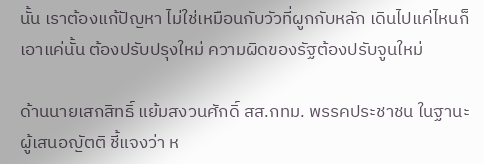นั้น เราต้องแก้ปัญหา ไม่ใช่เหมือนกับวัวที่ผูกกับหลัก เดินไปแค่ไหนก็เอาแค่นั้น ต้องปรับปรุงใหม่ ความผิดของรัฐต้องปรับจูนใหม่

ด้านนายเสกสิทธิ์ แย้มสงวนศักดิ์ สส.กทม. พรรคประชาชน ในฐานะผู้เสนอญัตติ ชี้แจงว่า ห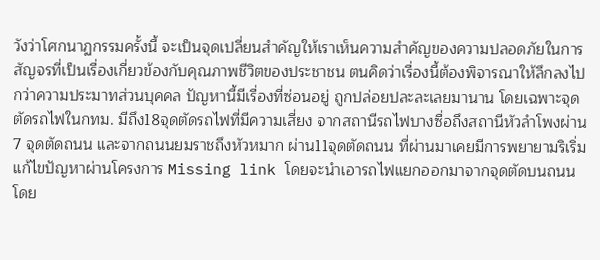วังว่าโศกนาฏกรรมครั้งนี้ จะเป็นจุดเปลี่ยนสำคัญให้เราเห็นความสำคัญของความปลอดภัยในการสัญจรที่เป็นเรื่องเกี่ยวข้องกับคุณภาพชีวิตของประชาชน ตนคิดว่าเรื่องนี้ต้องพิจารณาให้ลึกลงไปกว่าความประมาทส่วนบุคคล ปัญหานี้มีเรื่องที่ซ่อนอยู่ ถูกปล่อยปละละเลยมานาน โดยเฉพาะจุดตัดรถไฟในกทม. มีถึง18จุดตัดรถไฟที่มีความเสี่ยง จากสถานีรถไฟบางซื่อถึงสถานีหัวลำโพงผ่าน 7 จุดตัดถนน และจากถนนยมราชถึงหัวหมาก ผ่าน11จุดตัดถนน ที่ผ่านมาเคยมีการพยายามริเริ่มแก้ไขปัญหาผ่านโครงการ Missing link โดยจะนำเอารถไฟแยกออกมาจากจุดตัดบนถนนโดย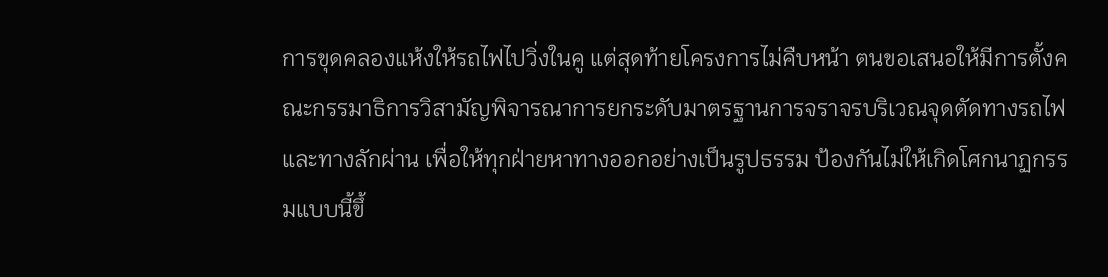การขุดคลองแห้งให้รถไฟไปวิ่งในคู แต่สุดท้ายโครงการไม่คืบหน้า ตนขอเสนอให้มีการตั้งคณะกรรมาธิการวิสามัญพิจารณาการยกระดับมาตรฐานการจราจรบริเวณจุดตัดทางรถไฟและทางลักผ่าน เพื่อให้ทุกฝ่ายหาทางออกอย่างเป็นรูปธรรม ป้องกันไม่ให้เกิดโศกนาฏกรรมแบบนี้ขึ้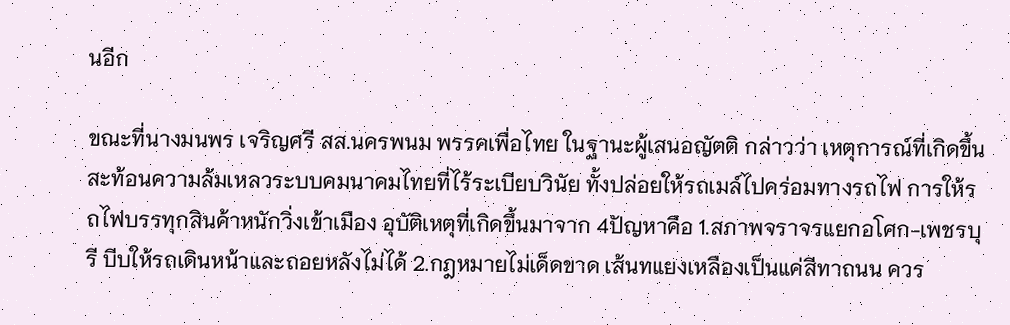นอีก

ขณะที่นางมนพร เจริญศรี สส.นครพนม พรรคเพื่อไทย ในฐานะผู้เสนอญัตติ กล่าวว่า เหตุการณ์ที่เกิดขึ้นสะท้อนความล้มเหลวระบบคมนาคมไทยที่ไร้ระเบียบวินัย ทั้งปล่อยให้รถเมล์ไปคร่อมทางรถไฟ การให้รถไฟบรรทุกสินค้าหนักวิ่งเข้าเมือง อุบัติเหตุที่เกิดขึ้นมาจาก 4ปัญหาคือ 1.สภาพจราจรแยกอโศก-เพชรบุรี บีบให้รถเดินหน้าและถอยหลังไม่ได้ 2.กฎหมายไม่เด็ดขาด เส้นทแยงเหลืองเป็นแค่สีทาถนน ควร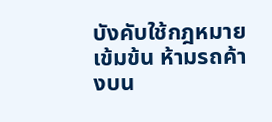บังคับใช้กฎหมายเข้มข้น ห้ามรถค้างบน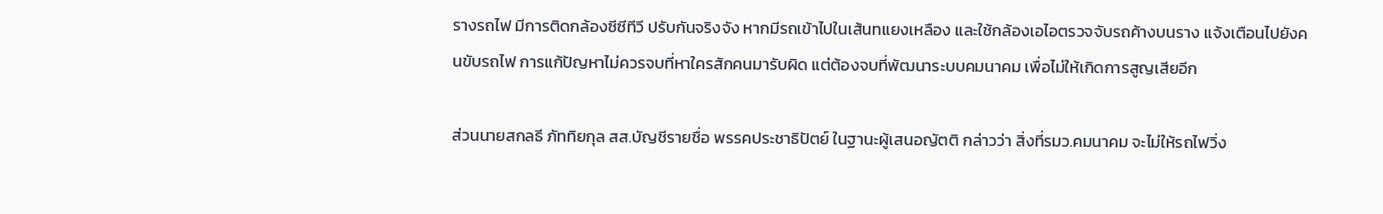รางรถไฟ มีการติดกล้องซีซีทีวี ปรับกันจริงจัง หากมีรถเข้าไปในเส้นทแยงเหลือง และใช้กล้องเอไอตรวจจับรถค้างบนราง แจ้งเตือนไปยังคนขับรถไฟ การแก้ปัญหาไม่ควรจบที่หาใครสักคนมารับผิด แต่ต้องจบที่พัฒนาระบบคมนาคม เพื่อไม่ให้เกิดการสูญเสียอีก

ส่วนนายสกลธี ภัททิยกุล สส.บัญชีรายชื่อ พรรคประชาธิปัตย์ ในฐานะผู้เสนอญัตติ กล่าวว่า สิ่งที่รมว.คมนาคม จะไม่ให้รถไฟวิ่ง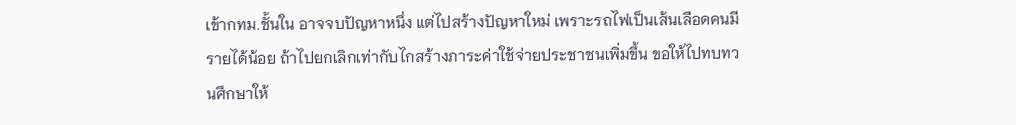เข้ากทม.ชั้นใน อาจจบปัญหาหนึ่ง แต่ไปสร้างปัญหาใหม่ เพราะรถไฟเป็นเส้นเลือดคนมีรายได้น้อย ถ้าไปยกเลิกเท่ากับไกสร้างภาระค่าใช้จ่ายประชาชนเพิ่มขึ้น ขอให้ไปทบทวนศึกษาให้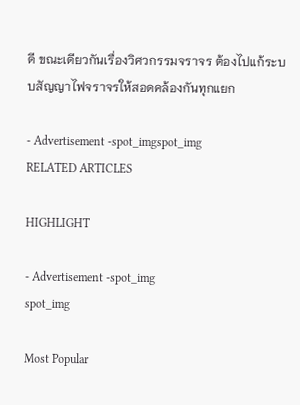ดี ขณะเดียวกันเรื่องวิศวกรรมจราจร ต้องไปแก้ระบบสัญญาไฟจราจรให้สอดคล้องกันทุกแยก

- Advertisement -spot_imgspot_img
RELATED ARTICLES

HIGHLIGHT

- Advertisement -spot_img
spot_img

Most Popular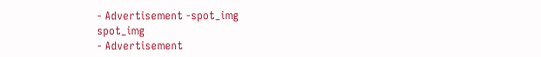- Advertisement -spot_img
spot_img
- Advertisement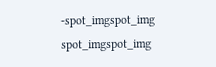-spot_imgspot_img
spot_imgspot_img